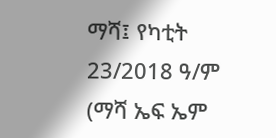ማሻ፤ የካቲት 23/2018 ዓ/ም (ማሻ ኤፍ ኤም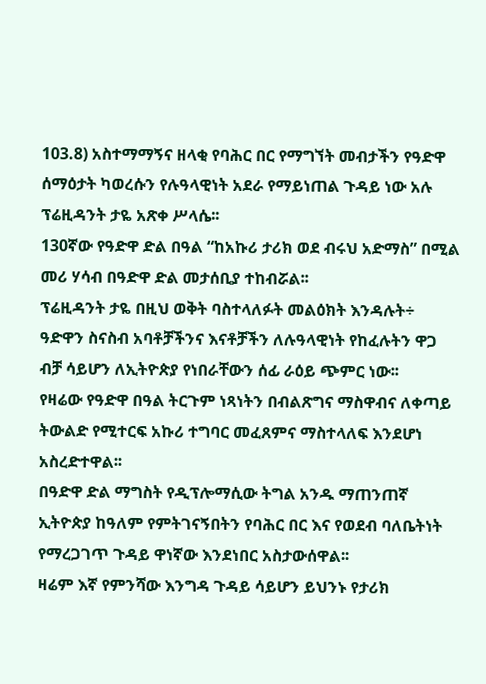103.8) አስተማማኝና ዘላቂ የባሕር በር የማግኘት መብታችን የዓድዋ ሰማዕታት ካወረሱን የሉዓላዊነት አደራ የማይነጠል ጉዳይ ነው አሉ ፕሬዚዳንት ታዬ አጽቀ ሥላሴ፡፡
130ኛው የዓድዋ ድል በዓል “ከአኩሪ ታሪክ ወደ ብሩህ አድማስ” በሚል መሪ ሃሳብ በዓድዋ ድል መታሰቢያ ተከብሯል፡፡
ፕሬዚዳንት ታዬ በዚህ ወቅት ባስተላለፉት መልዕክት እንዳሉት÷ ዓድዋን ስናስብ አባቶቻችንና እናቶቻችን ለሉዓላዊነት የከፈሉትን ዋጋ ብቻ ሳይሆን ለኢትዮጵያ የነበራቸውን ሰፊ ራዕይ ጭምር ነው፡፡
የዛሬው የዓድዋ በዓል ትርጉም ነጻነትን በብልጽግና ማስዋብና ለቀጣይ ትውልድ የሚተርፍ አኩሪ ተግባር መፈጸምና ማስተላለፍ እንደሆነ አስረድተዋል፡፡
በዓድዋ ድል ማግስት የዲፕሎማሲው ትግል አንዱ ማጠንጠኛ ኢትዮጵያ ከዓለም የምትገናኝበትን የባሕር በር እና የወደብ ባለቤትነት የማረጋገጥ ጉዳይ ዋነኛው እንደነበር አስታውሰዋል፡፡
ዛሬም እኛ የምንሻው እንግዳ ጉዳይ ሳይሆን ይህንኑ የታሪክ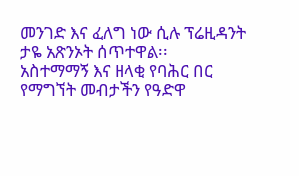መንገድ እና ፈለግ ነው ሲሉ ፕሬዚዳንት ታዬ አጽንኦት ሰጥተዋል፡፡
አስተማማኝ እና ዘላቂ የባሕር በር የማግኘት መብታችን የዓድዋ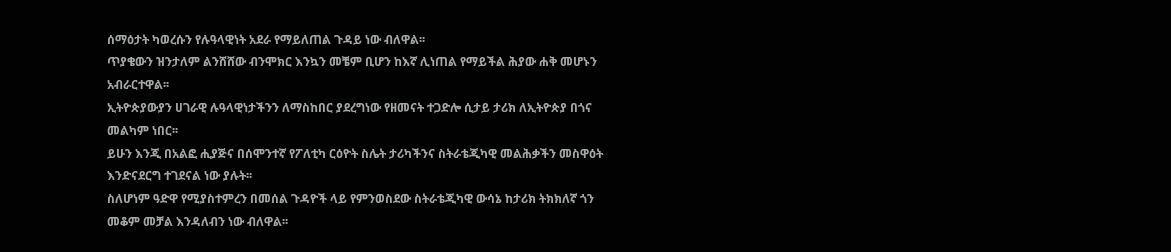ሰማዕታት ካወረሱን የሉዓላዊነት አደራ የማይለጠል ጉዳይ ነው ብለዋል፡፡
ጥያቄውን ዝንታለም ልንሸሸው ብንሞክር እንኳን መቼም ቢሆን ከእኛ ሊነጠል የማይችል ሕያው ሐቅ መሆኑን አብራርተዋል፡፡
ኢትዮጵያውያን ሀገራዊ ሉዓላዊነታችንን ለማስከበር ያደረግነው የዘመናት ተጋድሎ ሲታይ ታሪክ ለኢትዮጵያ በጎና መልካም ነበር፡፡
ይሁን እንጂ በአልፎ ሒያጅና በሰሞንተኛ የፖለቲካ ርዕዮት ስሌት ታሪካችንና ስትራቴጂካዊ መልሕቃችን መስዋዕት እንድናደርግ ተገደናል ነው ያሉት፡፡
ስለሆነም ዓድዋ የሚያስተምረን በመሰል ጉዳዮች ላይ የምንወስደው ስትራቴጂካዊ ውሳኔ ከታሪክ ትክክለኛ ጎን መቆም መቻል እንዳለብን ነው ብለዋል፡፡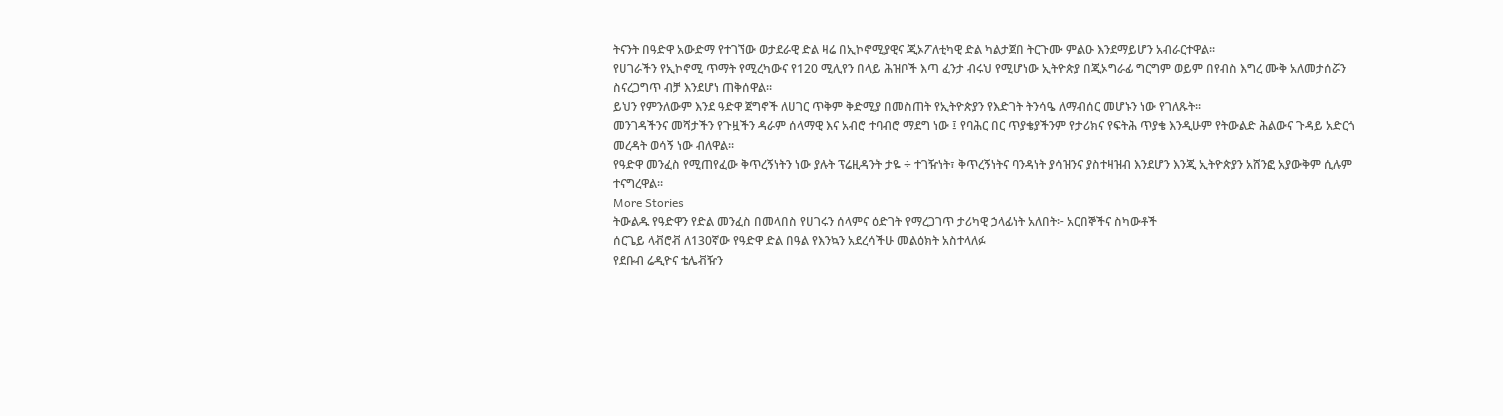ትናንት በዓድዋ አውድማ የተገኘው ወታደራዊ ድል ዛሬ በኢኮኖሚያዊና ጂኦፖለቲካዊ ድል ካልታጀበ ትርጉሙ ምልዑ እንደማይሆን አብራርተዋል፡፡
የሀገራችን የኢኮኖሚ ጥማት የሚረካውና የ120 ሚሊየን በላይ ሕዝቦች እጣ ፈንታ ብሩህ የሚሆነው ኢትዮጵያ በጂኦግራፊ ግርግም ወይም በየብስ እግረ ሙቅ አለመታሰሯን ስናረጋግጥ ብቻ እንደሆነ ጠቅሰዋል፡፡
ይህን የምንለውም እንደ ዓድዋ ጀግኖች ለሀገር ጥቅም ቅድሚያ በመስጠት የኢትዮጵያን የእድገት ትንሳዔ ለማብሰር መሆኑን ነው የገለጹት፡፡
መንገዳችንና መሻታችን የጉዟችን ዳራም ሰላማዊ እና አብሮ ተባብሮ ማደግ ነው ፤ የባሕር በር ጥያቄያችንም የታሪክና የፍትሕ ጥያቄ እንዲሁም የትውልድ ሕልውና ጉዳይ አድርጎ መረዳት ወሳኝ ነው ብለዋል፡፡
የዓድዋ መንፈስ የሚጠየፈው ቅጥረኝነትን ነው ያሉት ፕሬዚዳንት ታዬ ÷ ተገዥነት፣ ቅጥረኝነትና ባንዳነት ያሳዝንና ያስተዛዝብ እንደሆን እንጂ ኢትዮጵያን አሸንፎ አያውቅም ሲሉም ተናግረዋል፡፡
More Stories
ትውልዱ የዓድዋን የድል መንፈስ በመላበስ የሀገሩን ሰላምና ዕድገት የማረጋገጥ ታሪካዊ ኃላፊነት አለበት፦ አርበኞችና ስካውቶች
ሰርጌይ ላቭሮቭ ለ130ኛው የዓድዋ ድል በዓል የእንኳን አደረሳችሁ መልዕክት አስተላለፉ
የደቡብ ሬዲዮና ቴሌቭዥን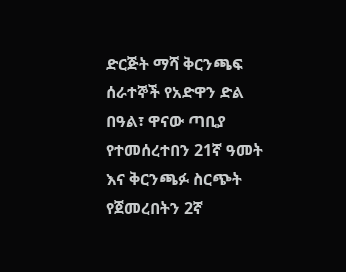ድርጅት ማሻ ቅርንጫፍ ሰራተኞች የአድዋን ድል በዓል፣ ዋናው ጣቢያ የተመሰረተበን 21ኛ ዓመት እና ቅርንጫፉ ስርጭት የጀመረበትን 2ኛ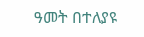ዓመት በተለያዩ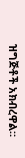ዝግጅቶች አክብረዋል።